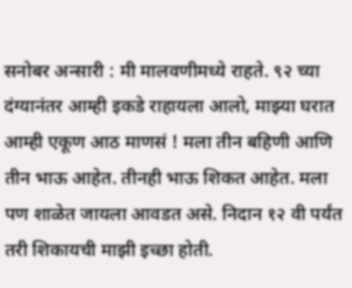सनोबर अन्सारी : मी मालवणीमध्ये राहते. ९२ च्या दंग्यानंतर आम्ही इकडे राहायला आलो, माझ्या घरात आम्ही एकूण आठ माणसं ! मला तीन बहिणी आणि तीन भाऊ आहेत. तीनही भाऊ शिकत आहेत. मला पण शाळेत जायला आवडत असे. निदान १२ वी पर्यंत तरी शिकायची माझी इच्छा होती.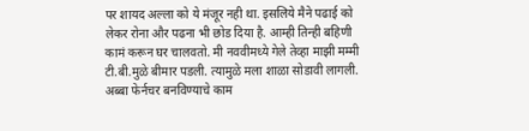पर शायद अल्ला को ये मंजूर नही था. इसलिये मैने पढाई को लेकर रोना और पढना भी छोड दिया है. आम्ही तिन्ही बहिणी कामं करून घर चालवतो. मी नववीमध्ये गेले तेव्हा माझी मम्मी टी.बी.मुळे बीमार पडली. त्यामुळे मला शाळा सोडावी लागली. अब्बा फेर्नचर बनविण्याचे काम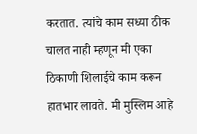करतात. त्यांचे काम सध्या ठीक चालत नाही म्हणून मी एका ठिकाणी शिलाईचे काम करून हातभार लावते. मी मुस्लिम आहे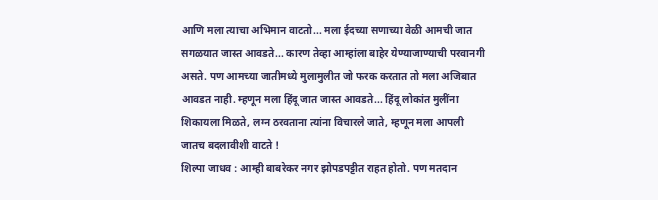आणि मला त्याचा अभिमान वाटतो... मला ईदच्या सणाच्या वेळी आमची जात सगळयात जास्त आवडते... कारण तेव्हा आम्हांला बाहेर येण्याजाण्याची परवानगी असते. पण आमच्या जातीमध्ये मुलामुलीत जो फरक करतात तो मला अजिबात आवडत नाही. म्हणून मला हिंदू जात जास्त आवडते... हिंदू लोकांत मुलींना शिकायला मिळते, लग्न ठरवताना त्यांना विचारले जाते, म्हणून मला आपली जातच बदलावीशी वाटते !
शिल्पा जाधव : आम्ही बाबरेकर नगर झोपडपट्टीत राहत होतो. पण मतदान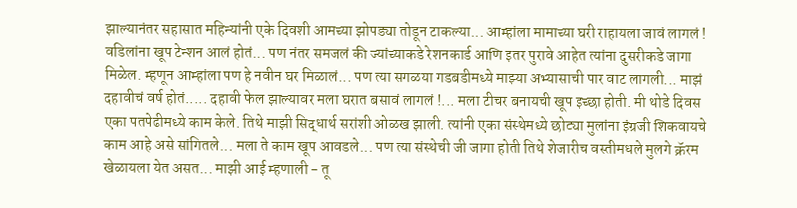झाल्यानंतर सहासात महिन्यांनी एके दिवशी आमच्या झोपड्या तोडून टाकल्या... आम्हांला मामाच्या घरी राहायला जावं लागलं ! वडिलांना खूप टेन्शन आलं होतं... पण नंतर समजलं की ज्यांच्याकडे रेशनकार्ड आणि इतर पुरावे आहेत त्यांना दुसरीकडे जागा मिळेल. म्हणून आम्हांला पण हे नवीन घर मिळालं... पण त्या सगळया गडबडीमध्ये माझ्या अभ्यासाची पार वाट लागली... माझं दहावीचं वर्ष होतं..... दहावी फेल झाल्यावर मला घरात बसावं लागलं !... मला टीचर बनायची खूप इच्छा होती. मी थोडे दिवस एका पतपेढीमध्ये काम केले. तिथे माझी सिद्धार्थ सरांशी ओळख झाली. त्यांनी एका संस्थेमध्ये छोट्या मुलांना इंग्रजी शिकवायचे काम आहे असे सांगितले... मला ते काम खूप आवडले... पण त्या संस्थेची जी जागा होती तिथे शेजारीच वस्तीमधले मुलगे क्रॅरम खेळायला येत असत... माझी आई म्हणाली - तू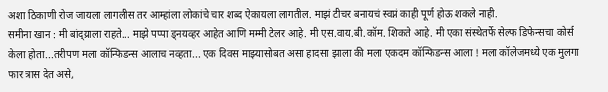अशा ठिकाणी रोज जायला लागलीस तर आम्हांला लोकांचे चार शब्द ऐकायला लागतील. माझं टीचर बनायचं स्वप्नं काही पूर्ण होऊ शकले नाही.
समीना खान : मी बांद्य्राला राहते... माझे पप्पा ड्नयव्हर आहेत आणि मम्मी टेलर आहे. मी एस.वाय.बी.कॉम. शिकते आहे. मी एका संस्थेतर्फे सेल्फ डिफेन्सचा कोर्स केला होता...तरीपण मला कॉन्फिडन्स आलाच नव्हता... एक दिवस माझ्यासोबत असा हादसा झाला की मला एकदम कॉन्फिडन्स आला ! मला कॉलेजमध्ये एक मुलगा फार त्रास देत असे,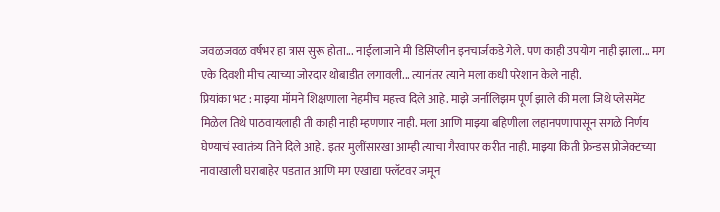जवळजवळ वर्षभर हा त्रास सुरू होता... नाईलाजाने मी डिसिप्लीन इनचार्जकडे गेले. पण काही उपयोग नाही झाला... मग एके दिवशी मीच त्याच्या जोरदार थोबाडीत लगावली... त्यानंतर त्याने मला कधी परेशान केले नाही.
प्रियांका भट : माझ्या मॉमने शिक्षणाला नेहमीच महत्त्व दिले आहे. माझे जर्नालिझम पूर्ण झाले की मला जिथे प्लेसमेंट मिळेल तिथे पाठवायलाही ती काही नाही म्हणणार नाही. मला आणि माझ्या बहिणीला लहानपणापासून सगळे निर्णय घेण्याचं स्वातंत्र्य तिने दिले आहे. इतर मुलींसारखा आम्ही त्याचा गैरवापर करीत नाही. माझ्या किती फ्रेन्डस प्रोजेक्टच्या नावाखाली घराबाहेर पडतात आणि मग एखाद्या फ्लॅटवर जमून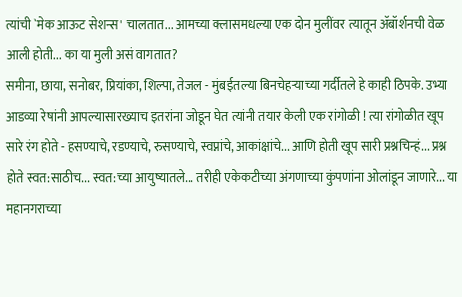त्यांची `मेक आऊट सेशन्स' चालतात... आमच्या क्लासमधल्या एक दोन मुलींवर त्यातून ॲबॉर्शनची वेळ आली होती... का या मुली असं वागतात?
समीना, छाया, सनोबर, प्रियांका, शिल्पा, तेजल - मुंबईतल्या बिनचेहऱ्याच्या गर्दीतले हे काही ठिपके. उभ्या आडव्या रेषांनी आपल्यासारख्याच इतरांना जोडून घेत त्यांनी तयार केली एक रांगोळी ! त्या रांगोळीत खूप सारे रंग होते - हसण्याचे, रडण्याचे, रुसण्याचे, स्वप्नांचे, आकांक्षांचे... आणि होती खूप सारी प्रश्नचिन्हं... प्रश्न होते स्वत:साठीच... स्वत:च्या आयुष्यातले... तरीही एकेकटीच्या अंगणाच्या कुंपणांना ओलांडून जाणारे... या महानगराच्या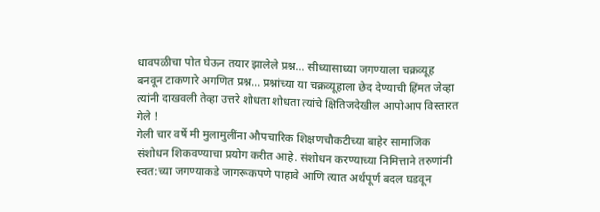धावपळीचा पोत घेऊन तयार झालेले प्रश्न... सीध्यासाध्या जगण्याला चक्रव्यूह बनवून टाकणारे अगणित प्रश्न... प्रश्नांच्या या चक्रव्यूहाला छेद देण्याची हिंमत जेव्हा त्यांनी दाखवली तेव्हा उत्तरे शोधता शोधता त्यांचे क्षितिजदेखील आपोआप विस्तारत गेले !
गेली चार वर्षे मी मुलामुलींना औपचारिक शिक्षणचौकटीच्या बाहेर सामाजिक संशोधन शिकवण्याचा प्रयोग करीत आहे. संशोधन करण्याच्या निमित्ताने तरुणांनी स्वत:च्या जगण्याकडे जागरूकपणे पाहावे आणि त्यात अर्थपूर्ण बदल घडवून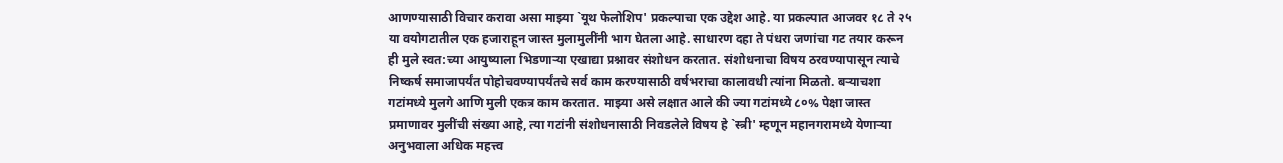आणण्यासाठी विचार करावा असा माझ्या `यूथ फेलोशिप' प्रकल्पाचा एक उद्देश आहे. या प्रकल्पात आजवर १८ ते २५ या वयोगटातील एक हजाराहून जास्त मुलामुलींनी भाग घेतला आहे. साधारण दहा ते पंधरा जणांचा गट तयार करून ही मुले स्वत:च्या आयुष्याला भिडणाऱ्या एखाद्या प्रश्नावर संशोधन करतात. संशोधनाचा विषय ठरवण्यापासून त्याचे निष्कर्ष समाजापर्यंत पोहोचवण्यापर्यंतचे सर्व काम करण्यासाठी वर्षभराचा कालावधी त्यांना मिळतो. बऱ्याचशा गटांमध्ये मुलगे आणि मुली एकत्र काम करतात. माझ्या असे लक्षात आले की ज्या गटांमध्ये ८०% पेक्षा जास्त प्रमाणावर मुलींची संख्या आहे, त्या गटांनी संशोधनासाठी निवडलेले विषय हे `स्त्री' म्हणून महानगरामध्ये येणाऱ्या अनुभवाला अधिक महत्त्व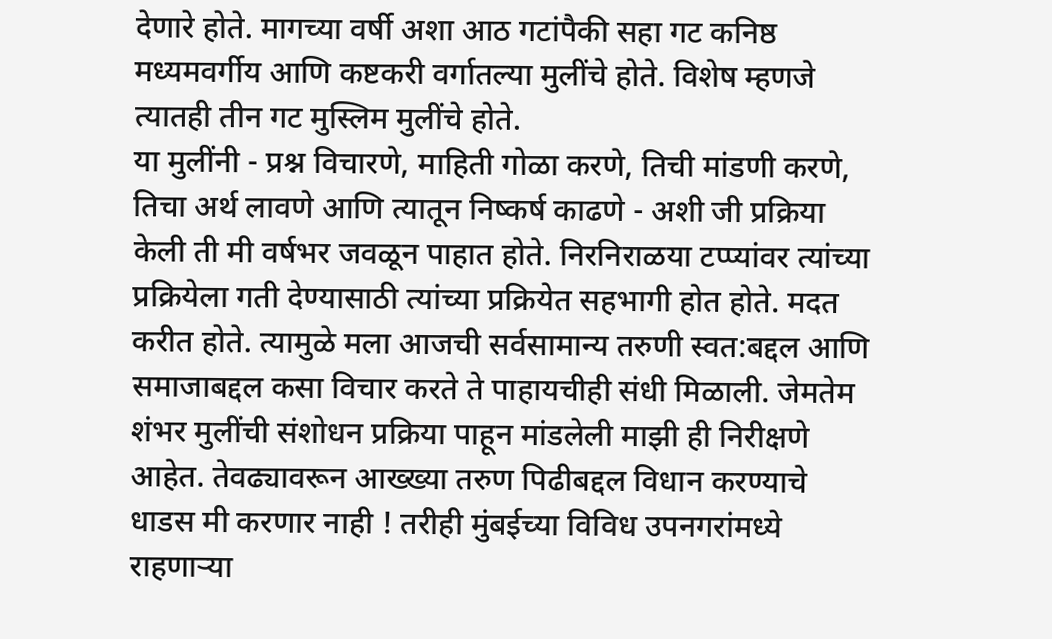देणारे होते. मागच्या वर्षी अशा आठ गटांपैकी सहा गट कनिष्ठ मध्यमवर्गीय आणि कष्टकरी वर्गातल्या मुलींचे होते. विशेष म्हणजे त्यातही तीन गट मुस्लिम मुलींचे होते.
या मुलींनी - प्रश्न विचारणे, माहिती गोळा करणे, तिची मांडणी करणे, तिचा अर्थ लावणे आणि त्यातून निष्कर्ष काढणे - अशी जी प्रक्रिया केली ती मी वर्षभर जवळून पाहात होते. निरनिराळया टप्प्यांवर त्यांच्या प्रक्रियेला गती देण्यासाठी त्यांच्या प्रक्रियेत सहभागी होत होते. मदत करीत होते. त्यामुळे मला आजची सर्वसामान्य तरुणी स्वत:बद्दल आणि समाजाबद्दल कसा विचार करते ते पाहायचीही संधी मिळाली. जेमतेम शंभर मुलींची संशोधन प्रक्रिया पाहून मांडलेली माझी ही निरीक्षणे आहेत. तेवढ्यावरून आख्ख्या तरुण पिढीबद्दल विधान करण्याचे धाडस मी करणार नाही ! तरीही मुंबईच्या विविध उपनगरांमध्ये राहणाऱ्या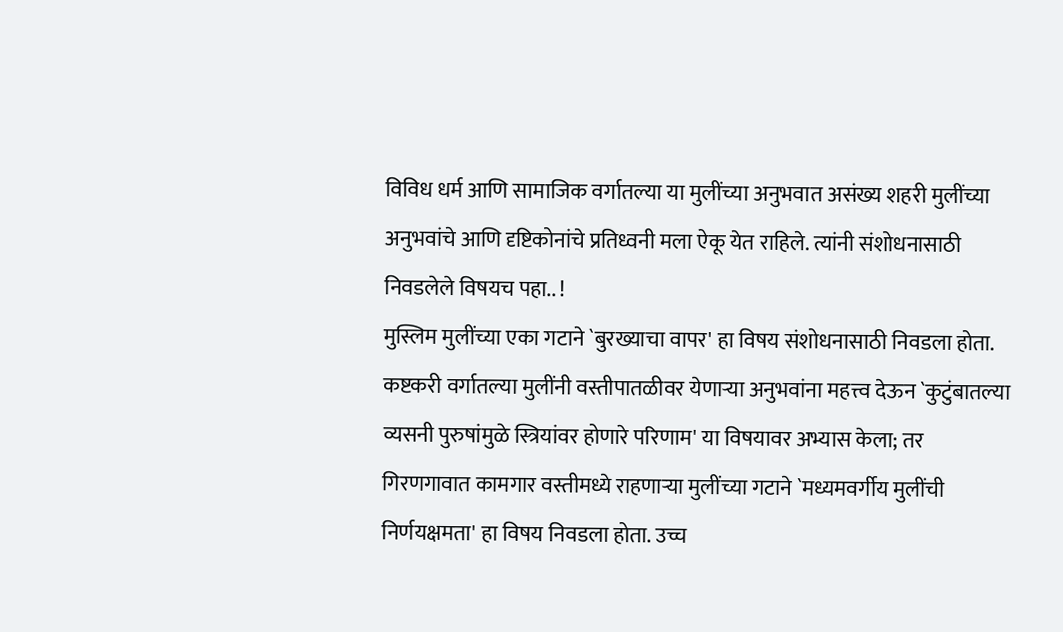विविध धर्म आणि सामाजिक वर्गातल्या या मुलींच्या अनुभवात असंख्य शहरी मुलींच्या अनुभवांचे आणि दृष्टिकोनांचे प्रतिध्वनी मला ऐकू येत राहिले. त्यांनी संशोधनासाठी निवडलेले विषयच पहा.. !
मुस्लिम मुलींच्या एका गटाने `बुरख्याचा वापर' हा विषय संशोधनासाठी निवडला होता. कष्टकरी वर्गातल्या मुलींनी वस्तीपातळीवर येणाऱ्या अनुभवांना महत्त्व देऊन `कुटुंबातल्या व्यसनी पुरुषांमुळे स्त्रियांवर होणारे परिणाम' या विषयावर अभ्यास केला; तर गिरणगावात कामगार वस्तीमध्ये राहणाऱ्या मुलींच्या गटाने `मध्यमवर्गीय मुलींची निर्णयक्षमता' हा विषय निवडला होता. उच्च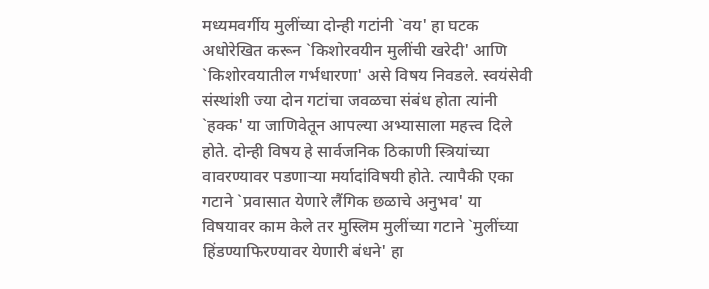मध्यमवर्गीय मुलींच्या दोन्ही गटांनी `वय' हा घटक अधोरेखित करून `किशोरवयीन मुलींची खरेदी' आणि `किशोरवयातील गर्भधारणा' असे विषय निवडले. स्वयंसेवी संस्थांशी ज्या दोन गटांचा जवळचा संबंध होता त्यांनी `हक्क' या जाणिवेतून आपल्या अभ्यासाला महत्त्व दिले होते. दोन्ही विषय हे सार्वजनिक ठिकाणी स्त्रियांच्या वावरण्यावर पडणाऱ्या मर्यादांविषयी होते. त्यापैकी एका गटाने `प्रवासात येणारे लैंगिक छळाचे अनुभव' या विषयावर काम केले तर मुस्लिम मुलींच्या गटाने `मुलींच्या हिंडण्याफिरण्यावर येणारी बंधने' हा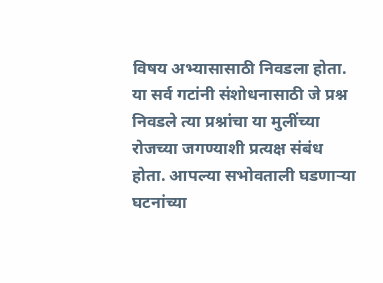विषय अभ्यासासाठी निवडला होता. या सर्व गटांनी संशोधनासाठी जे प्रश्न निवडले त्या प्रश्नांचा या मुलींच्या रोजच्या जगण्याशी प्रत्यक्ष संबंध होता. आपल्या सभोवताली घडणाऱ्या घटनांच्या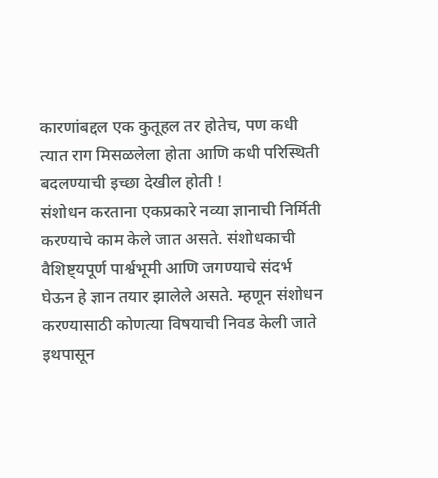कारणांबद्दल एक कुतूहल तर होतेच, पण कधी त्यात राग मिसळलेला होता आणि कधी परिस्थिती बदलण्याची इच्छा देखील होती !
संशोधन करताना एकप्रकारे नव्या ज्ञानाची निर्मिती करण्याचे काम केले जात असते. संशोधकाची वैशिष्ट्यपूर्ण पार्श्वभूमी आणि जगण्याचे संदर्भ घेऊन हे ज्ञान तयार झालेले असते. म्हणून संशोधन करण्यासाठी कोणत्या विषयाची निवड केली जाते इथपासून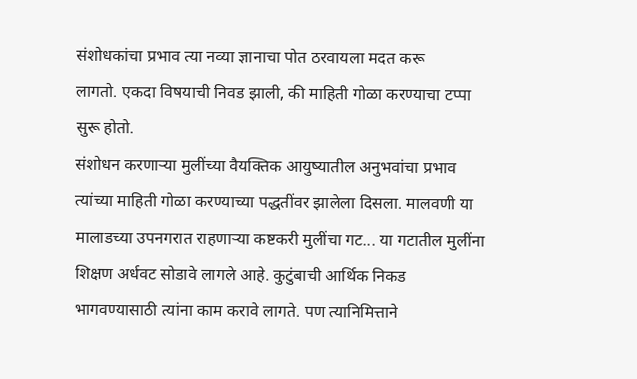संशोधकांचा प्रभाव त्या नव्या ज्ञानाचा पोत ठरवायला मदत करू
लागतो. एकदा विषयाची निवड झाली, की माहिती गोळा करण्याचा टप्पा सुरू होतो.
संशोधन करणाऱ्या मुलींच्या वैयक्तिक आयुष्यातील अनुभवांचा प्रभाव त्यांच्या माहिती गोळा करण्याच्या पद्धतींवर झालेला दिसला. मालवणी या मालाडच्या उपनगरात राहणाऱ्या कष्टकरी मुलींचा गट... या गटातील मुलींना शिक्षण अर्धवट सोडावे लागले आहे. कुटुंबाची आर्थिक निकड भागवण्यासाठी त्यांना काम करावे लागते. पण त्यानिमित्ताने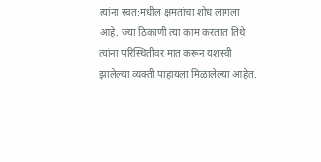त्यांना स्वत:मधील क्षमतांचा शोध लागला आहे. ज्या ठिकाणी त्या काम करतात तिथे त्यांना परिस्थितीवर मात करून यशस्वी झालेल्या व्यक्ती पाहायला मिळालेल्या आहेत.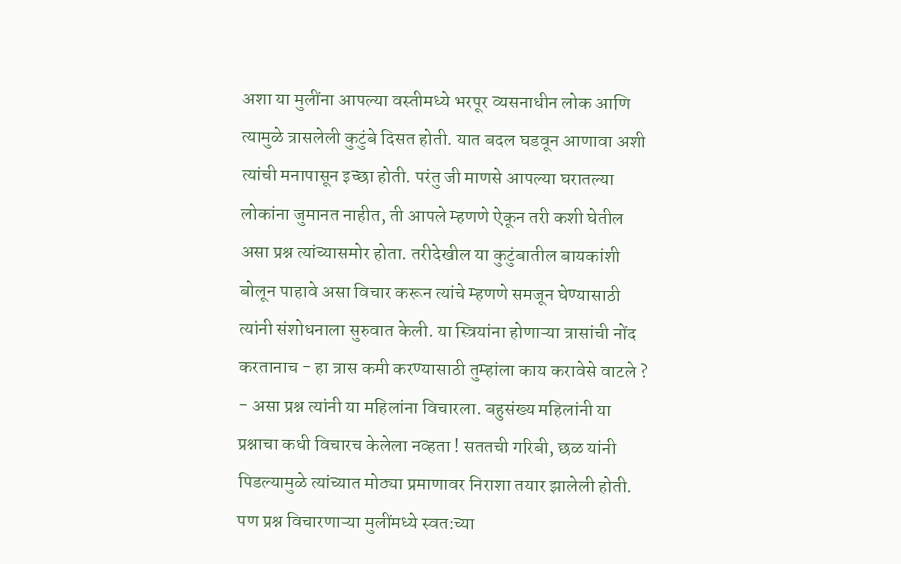अशा या मुलींना आपल्या वस्तीमध्ये भरपूर व्यसनाधीन लोक आणि त्यामुळे त्रासलेली कुटुंबे दिसत होती. यात बदल घडवून आणावा अशी त्यांची मनापासून इच्छा होती. परंतु जी माणसे आपल्या घरातल्या लोकांना जुमानत नाहीत, ती आपले म्हणणे ऐकून तरी कशी घेतील असा प्रश्न त्यांच्यासमोर होता. तरीदेखील या कुटुंबातील बायकांशी बोलून पाहावे असा विचार करून त्यांचे म्हणणे समजून घेण्यासाठी त्यांनी संशोधनाला सुरुवात केली. या स्त्रियांना होणाऱ्या त्रासांची नोंद करतानाच - हा त्रास कमी करण्यासाठी तुम्हांला काय करावेसे वाटले ? - असा प्रश्न त्यांनी या महिलांना विचारला. बहुसंख्य महिलांनी या प्रश्नाचा कधी विचारच केलेला नव्हता ! सततची गरिबी, छळ यांनी पिडल्यामुळे त्यांच्यात मोठ्या प्रमाणावर निराशा तयार झालेली होती. पण प्रश्न विचारणाऱ्या मुलींमध्ये स्वत:च्या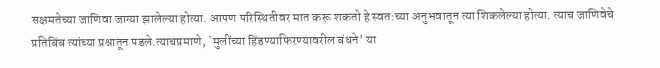सक्षमतेच्या जाणिवा जाग्या झालेल्या होत्या. आपण परिस्थितीवर मात करू शकतो हे स्वत:च्या अनुभवातून त्या शिकलेल्या होत्या. त्याच जाणिवेचे प्रतिबिंब त्यांच्या प्रश्नातून पडले.त्याचप्रमाणे, `मुलींच्या हिंडण्याफिरण्यावरील बंधने' या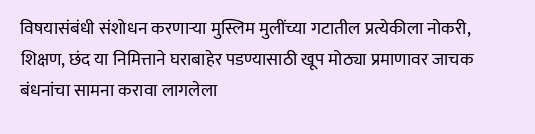विषयासंबंधी संशोधन करणाऱ्या मुस्लिम मुलींच्या गटातील प्रत्येकीला नोकरी, शिक्षण, छंद या निमित्ताने घराबाहेर पडण्यासाठी खूप मोठ्या प्रमाणावर जाचक बंधनांचा सामना करावा लागलेला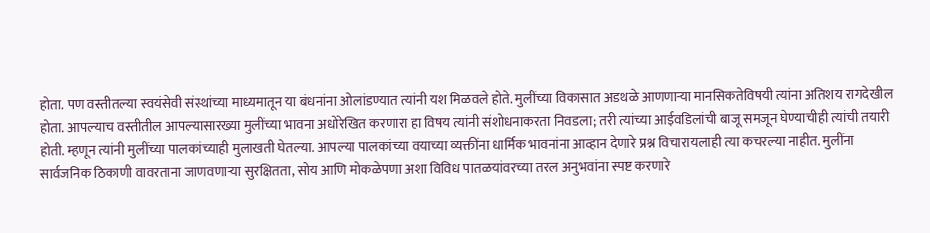होता. पण वस्तीतल्या स्वयंसेवी संस्थांच्या माध्यमातून या बंधनांना ओलांडण्यात त्यांनी यश मिळवले होते. मुलींच्या विकासात अडथळे आणणाऱ्या मानसिकतेविषयी त्यांना अतिशय रागदेखील होता. आपल्याच वस्तीतील आपल्यासारख्या मुलींच्या भावना अधोरेखित करणारा हा विषय त्यांनी संशोधनाकरता निवडला; तरी त्यांच्या आईवडिलांची बाजू समजून घेण्याचीही त्यांची तयारी होती. म्हणून त्यांनी मुलींच्या पालकांच्याही मुलाखती घेतल्या. आपल्या पालकांच्या वयाच्या व्यक्तींना धार्मिक भावनांना आव्हान देणारे प्रश्न विचारायलाही त्या कचरल्या नाहीत. मुलींना सार्वजनिक ठिकाणी वावरताना जाणवणाऱ्या सुरक्षितता, सोय आणि मोकळेपणा अशा विविध पातळयांवरच्या तरल अनुभवांना स्पष्ट करणारे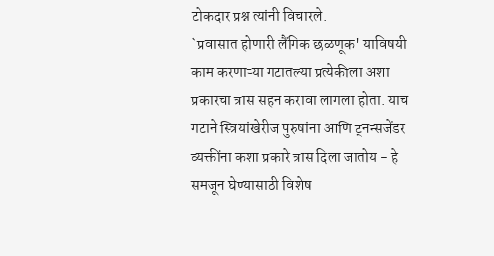टोकदार प्रश्न त्यांनी विचारले.
`प्रवासात होणारी लैंगिक छळणूक' याविषयी काम करणाऱ्या गटातल्या प्रत्येकीला अशा प्रकारचा त्रास सहन करावा लागला होता. याच गटाने स्त्रियांखेरीज पुरुषांना आणि ट्नन्सजेंडर व्यक्तींना कशा प्रकारे त्रास दिला जातोय - हे समजून घेण्यासाठी विशेष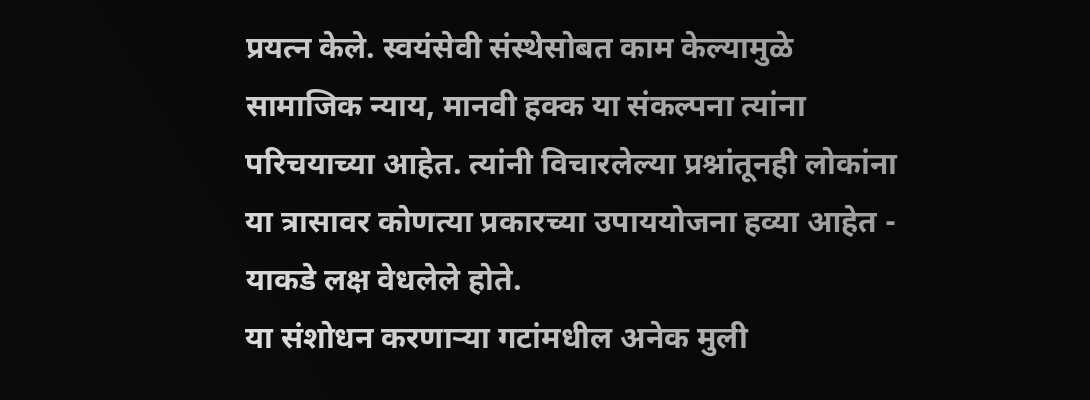प्रयत्न केले. स्वयंसेवी संस्थेसोबत काम केल्यामुळे सामाजिक न्याय, मानवी हक्क या संकल्पना त्यांना परिचयाच्या आहेत. त्यांनी विचारलेल्या प्रश्नांतूनही लोकांना या त्रासावर कोणत्या प्रकारच्या उपाययोजना हव्या आहेत - याकडे लक्ष वेधलेले होते.
या संशोधन करणाऱ्या गटांमधील अनेक मुली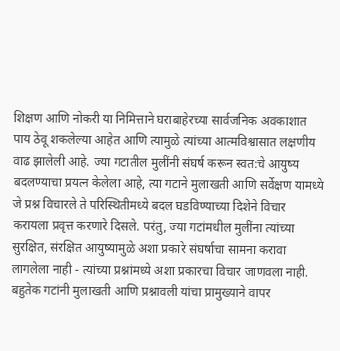शिक्षण आणि नोकरी या निमित्ताने घराबाहेरच्या सार्वजनिक अवकाशात पाय ठेवू शकलेल्या आहेत आणि त्यामुळे त्यांच्या आत्मविश्वासात लक्षणीय वाढ झालेली आहे. ज्या गटातील मुलींनी संघर्ष करून स्वत:चे आयुष्य बदलण्याचा प्रयत्न केलेला आहे, त्या गटाने मुलाखती आणि सर्वेक्षण यामध्ये जे प्रश्न विचारले ते परिस्थितीमध्ये बदल घडविण्याच्या दिशेने विचार करायला प्रवृत्त करणारे दिसले. परंतु, ज्या गटांमधील मुलींना त्यांच्या सुरक्षित, संरक्षित आयुष्यामुळे अशा प्रकारे संघर्षाचा सामना करावा लागलेला नाही - त्यांच्या प्रश्नांमध्ये अशा प्रकारचा विचार जाणवला नाही.
बहुतेक गटांनी मुलाखती आणि प्रश्नावली यांचा प्रामुख्याने वापर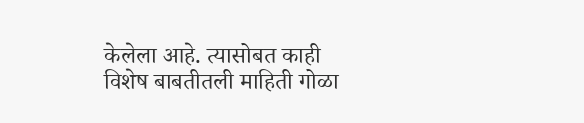केलेला आहे. त्यासोबत काही विशेष बाबतीतली माहिती गोळा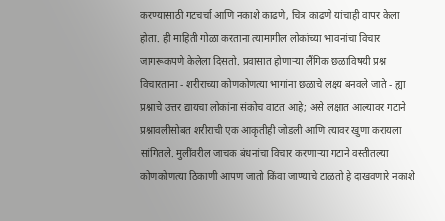करण्यासाठी गटचर्चा आणि नकाशे काढणे, चित्र काढणे यांचाही वापर केला होता. ही माहिती गोळा करताना त्यामागील लोकांच्या भावनांचा विचार जागरूकपणे केलेला दिसतो. प्रवासात होणाऱ्या लैंगिक छळाविषयी प्रश्न विचारताना - शरीराच्या कोणकोणत्या भागांना छळाचे लक्ष्य बनवले जाते - ह्या प्रश्नाचे उत्तर द्यायचा लोकांना संकोच वाटत आहे; असे लक्षात आल्यावर गटाने प्रश्नावलीसोबत शरीराची एक आकृतीही जोडली आणि त्यावर खुणा करायला सांगितले. मुलींवरील जाचक बंधनांचा विचार करणाऱ्या गटाने वस्तीतल्या कोणकोणत्या ठिकाणी आपण जातो किंवा जाण्याचे टाळतो हे दाखवणारे नकाशे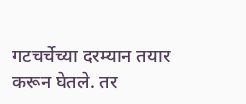गटचर्चेच्या दरम्यान तयार करून घेतले. तर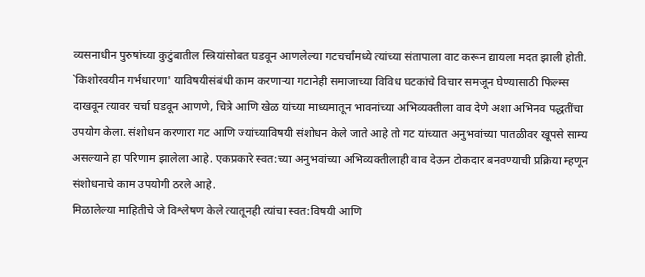व्यसनाधीन पुरुषांच्या कुटुंबातील स्त्रियांसोबत घडवून आणलेल्या गटचर्चांमध्ये त्यांच्या संतापाला वाट करून द्यायला मदत झाली होती. `किशोरवयीन गर्भधारणा' याविषयीसंबंधी काम करणाऱ्या गटानेही समाजाच्या विविध घटकांचे विचार समजून घेण्यासाठी फिल्म्स दाखवून त्यावर चर्चा घडवून आणणे, चित्रे आणि खेळ यांच्या माध्यमातून भावनांच्या अभिव्यक्तीला वाव देणे अशा अभिनव पद्धतींचा उपयोग केला. संशोधन करणारा गट आणि ज्यांच्याविषयी संशोधन केले जाते आहे तो गट यांच्यात अनुभवांच्या पातळीवर खूपसे साम्य असल्याने हा परिणाम झालेला आहे. एकप्रकारे स्वत:च्या अनुभवांच्या अभिव्यक्तीलाही वाव देऊन टोकदार बनवण्याची प्रक्रिया म्हणून संशोधनाचे काम उपयोगी ठरले आहे.
मिळालेल्या माहितीचे जे विश्लेषण केले त्यातूनही त्यांचा स्वत:विषयी आणि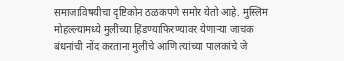समाजाविषयीचा दृष्टिकोन ठळकपणे समोर येतो आहे. मुस्लिम मोहल्ल्यामध्ये मुलींच्या हिंडण्याफिरण्यावर येणाऱ्या जाचक बंधनांची नोंद करताना मुलींचे आणि त्यांच्या पालकांचे जे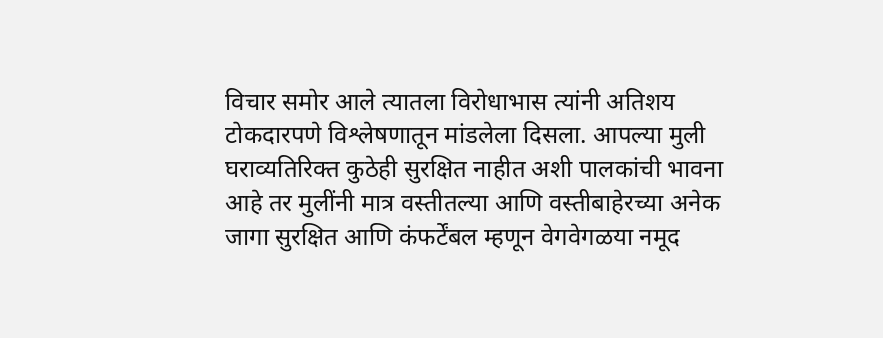विचार समोर आले त्यातला विरोधाभास त्यांनी अतिशय टोकदारपणे विश्लेषणातून मांडलेला दिसला. आपल्या मुली घराव्यतिरिक्त कुठेही सुरक्षित नाहीत अशी पालकांची भावना आहे तर मुलींनी मात्र वस्तीतल्या आणि वस्तीबाहेरच्या अनेक जागा सुरक्षित आणि कंफर्टेंबल म्हणून वेगवेगळया नमूद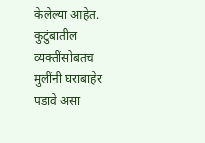केलेल्या आहेत. कुटुंबातील व्यक्तींसोबतच मुलींनी घराबाहेर पडावे असा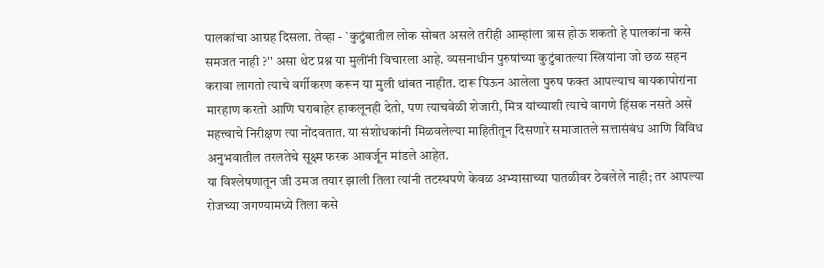पालकांचा आग्रह दिसला. तेव्हा - `कुटुंबातील लोक सोबत असले तरीही आम्हांला त्रास होऊ शकतो हे पालकांना कसे समजत नाही ?'' असा थेट प्रश्न या मुलींनी विचारला आहे. व्यसनाधीन पुरुषांच्या कुटुंबातल्या स्त्रियांना जो छळ सहन करावा लागतो त्याचे वर्गीकरण करून या मुली थांबत नाहीत. दारू पिऊन आलेला पुरुष फक्त आपल्याच बायकापोरांना मारहाण करतो आणि घराबाहेर हाकलूनही देतो, पण त्याचवेळी शेजारी, मित्र यांच्याशी त्याचे वागणे हिंसक नसते असे महत्त्वाचे निरीक्षण त्या नोंदवतात. या संशोधकांनी मिळवलेल्या माहितीतून दिसणारे समाजातले सत्तासंबंध आणि विविध अनुभवातील तरलतेचे सूक्ष्म फरक आवर्जून मांडले आहेत.
या विश्लेषणातून जी उमज तयार झाली तिला त्यांनी तटस्थपणे केवळ अभ्यासाच्या पातळीवर ठेवलेले नाही; तर आपल्या रोजच्या जगण्यामध्ये तिला कसे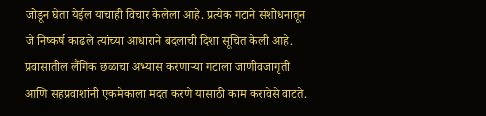जोडून घेता येईल याचाही विचार केलेला आहे. प्रत्येक गटाने संशोधनातून जे निष्कर्ष काढले त्यांच्या आधाराने बदलाची दिशा सूचित केली आहे.
प्रवासातील लैंगिक छळाचा अभ्यास करणाऱ्या गटाला जाणीवजागृती आणि सहप्रवाशांनी एकमेकाला मदत करणे यासाठी काम करावेसे वाटते.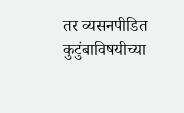तर व्यसनपीडित कुटुंबाविषयीच्या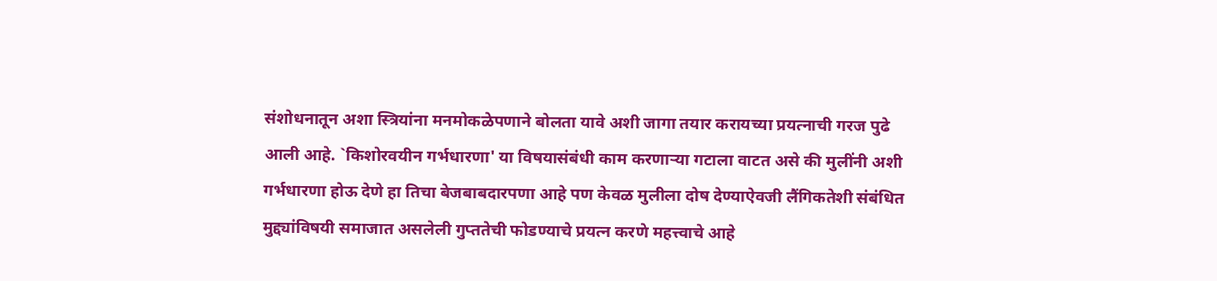संशोधनातून अशा स्त्रियांना मनमोकळेपणाने बोलता यावे अशी जागा तयार करायच्या प्रयत्नाची गरज पुढे आली आहे. `किशोरवयीन गर्भधारणा' या विषयासंबंधी काम करणाऱ्या गटाला वाटत असे की मुलींनी अशी गर्भधारणा होऊ देणे हा तिचा बेजबाबदारपणा आहे पण केवळ मुलीला दोष देण्याऐवजी लैंगिकतेशी संबंधित मुद्द्यांविषयी समाजात असलेली गुप्ततेची फोडण्याचे प्रयत्न करणे महत्त्वाचे आहे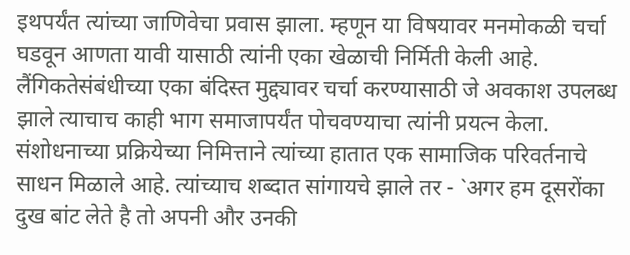इथपर्यंत त्यांच्या जाणिवेचा प्रवास झाला. म्हणून या विषयावर मनमोकळी चर्चा घडवून आणता यावी यासाठी त्यांनी एका खेळाची निर्मिती केली आहे. लैंगिकतेसंबंधीच्या एका बंदिस्त मुद्द्यावर चर्चा करण्यासाठी जे अवकाश उपलब्ध झाले त्याचाच काही भाग समाजापर्यंत पोचवण्याचा त्यांनी प्रयत्न केला. संशोधनाच्या प्रक्रियेच्या निमित्ताने त्यांच्या हातात एक सामाजिक परिवर्तनाचे साधन मिळाले आहे. त्यांच्याच शब्दात सांगायचे झाले तर - `अगर हम दूसरोंका दुख बांट लेते है तो अपनी और उनकी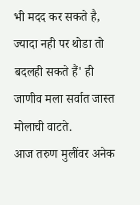भी मदद कर सकते है, ज्यादा नही पर थोडा तो बदलही सकते हैं' ही जाणीव मला सर्वात जास्त मोलाची वाटते.
आज तरुण मुलींवर अनेक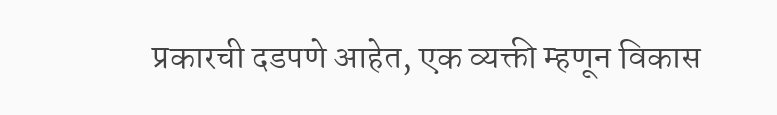प्रकारची दडपणे आहेत, एक व्यक्ती म्हणून विकास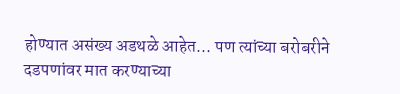होण्यात असंख्य अडथळे आहेत... पण त्यांच्या बरोबरीने दडपणांवर मात करण्याच्या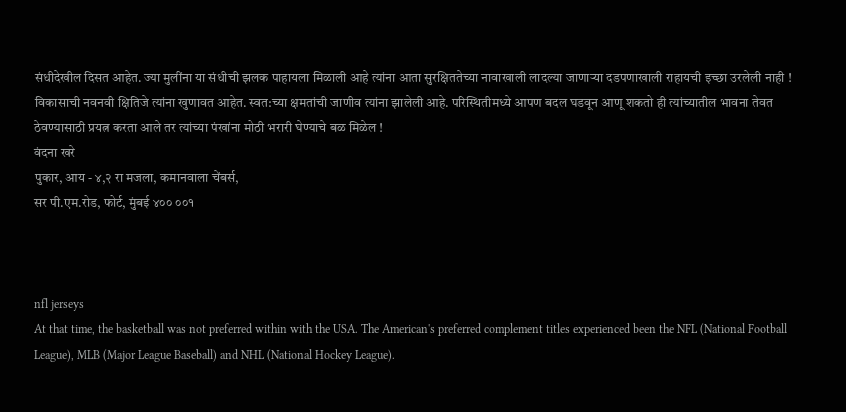संधीदेखील दिसत आहेत. ज्या मुलींना या संधीची झलक पाहायला मिळाली आहे त्यांना आता सुरक्षिततेच्या नावाखाली लादल्या जाणाऱ्या दडपणाखाली राहायची इच्छा उरलेली नाही ! विकासाची नवनवी क्षितिजे त्यांना खुणावत आहेत. स्वत:च्या क्षमतांची जाणीव त्यांना झालेली आहे. परिस्थितीमध्ये आपण बदल घडवून आणू शकतो ही त्यांच्यातील भावना तेवत ठेवण्यासाठी प्रयत्न करता आले तर त्यांच्या पंखांना मोठी भरारी घेण्याचे बळ मिळेल !
वंदना खरे
पुकार, आय - ४,२ रा मजला, कमानवाला चेंबर्स,
सर पी.एम.रोड, फोर्ट, मुंबई ४०० ००१



nfl jerseys
At that time, the basketball was not preferred within with the USA. The American's preferred complement titles experienced been the NFL (National Football League), MLB (Major League Baseball) and NHL (National Hockey League).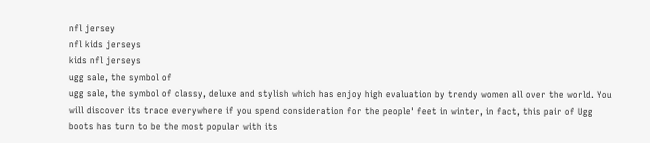nfl jersey
nfl kids jerseys
kids nfl jerseys
ugg sale, the symbol of
ugg sale, the symbol of classy, deluxe and stylish which has enjoy high evaluation by trendy women all over the world. You will discover its trace everywhere if you spend consideration for the people' feet in winter, in fact, this pair of Ugg boots has turn to be the most popular with its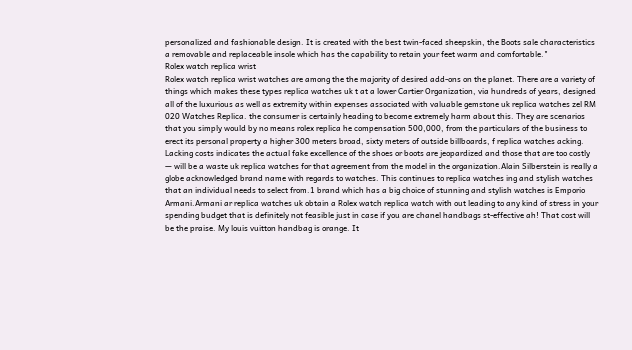personalized and fashionable design. It is created with the best twin-faced sheepskin, the Boots sale characteristics a removable and replaceable insole which has the capability to retain your feet warm and comfortable."
Rolex watch replica wrist
Rolex watch replica wrist watches are among the the majority of desired add-ons on the planet. There are a variety of things which makes these types replica watches uk t at a lower Cartier Organization, via hundreds of years, designed all of the luxurious as well as extremity within expenses associated with valuable gemstone uk replica watches zel RM 020 Watches Replica. the consumer is certainly heading to become extremely harm about this. They are scenarios that you simply would by no means rolex replica he compensation 500,000, from the particulars of the business to erect its personal property a higher 300 meters broad, sixty meters of outside billboards, f replica watches acking. Lacking costs indicates the actual fake excellence of the shoes or boots are jeopardized and those that are too costly — will be a waste uk replica watches for that agreement from the model in the organization.Alain Silberstein is really a globe acknowledged brand name with regards to watches. This continues to replica watches ing and stylish watches that an individual needs to select from.1 brand which has a big choice of stunning and stylish watches is Emporio Armani.Armani ar replica watches uk obtain a Rolex watch replica watch with out leading to any kind of stress in your spending budget that is definitely not feasible just in case if you are chanel handbags st-effective ah! That cost will be the praise. My louis vuitton handbag is orange. It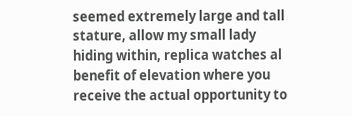seemed extremely large and tall stature, allow my small lady hiding within, replica watches al benefit of elevation where you receive the actual opportunity to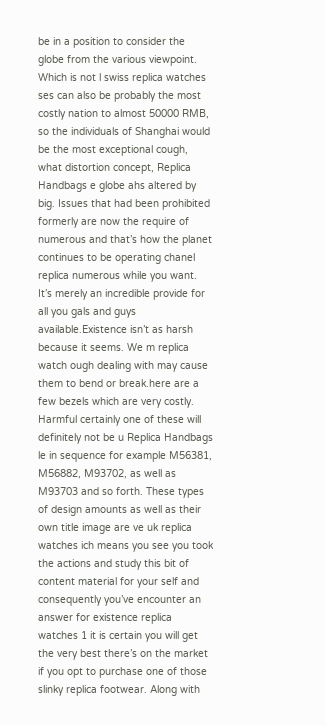be in a position to consider the globe from the various viewpoint. Which is not l swiss replica watches ses can also be probably the most costly nation to almost 50000 RMB, so the individuals of Shanghai would be the most exceptional cough, what distortion concept, Replica Handbags e globe ahs altered by big. Issues that had been prohibited formerly are now the require of numerous and that’s how the planet continues to be operating chanel replica numerous while you want. It’s merely an incredible provide for all you gals and guys available.Existence isn’t as harsh because it seems. We m replica watch ough dealing with may cause them to bend or break.here are a few bezels which are very costly. Harmful certainly one of these will definitely not be u Replica Handbags le in sequence for example M56381, M56882, M93702, as well as M93703 and so forth. These types of design amounts as well as their own title image are ve uk replica watches ich means you see you took the actions and study this bit of content material for your self and consequently you’ve encounter an answer for existence replica watches 1 it is certain you will get the very best there’s on the market if you opt to purchase one of those slinky replica footwear. Along with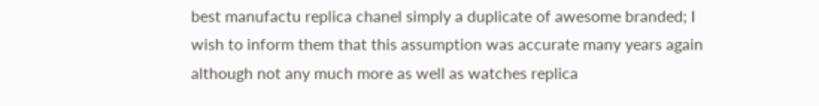best manufactu replica chanel simply a duplicate of awesome branded; I wish to inform them that this assumption was accurate many years again although not any much more as well as watches replica